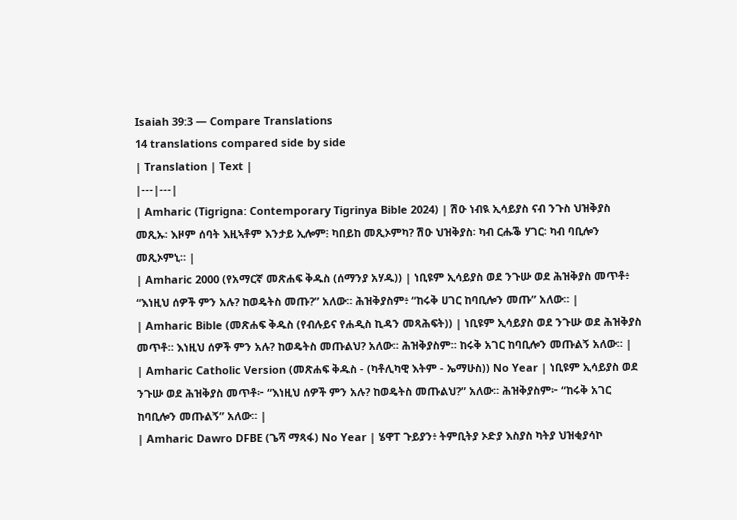Isaiah 39:3 — Compare Translations
14 translations compared side by side
| Translation | Text |
|---|---|
| Amharic (Tigrigna: Contemporary Tigrinya Bible 2024) | ሽዑ ነብዪ ኢሳይያስ ናብ ንጉስ ህዝቅያስ መጺኡ፡ እዞም ሰባት እዚኣቶም እንታይ ኢሎም፧ ካበይከ መጺኦምካ? ሽዑ ህዝቅያስ፡ ካብ ርሑቕ ሃገር፡ ካብ ባቢሎን መጺኦምኒ። |
| Amharic 2000 (የአማርኛ መጽሐፍ ቅዱስ (ሰማንያ አሃዱ)) | ነቢዩም ኢሳይያስ ወደ ንጉሡ ወደ ሕዝቅያስ መጥቶ፥ “እነዚህ ሰዎች ምን አሉ? ከወዴትስ መጡ?” አለው። ሕዝቅያስም፥ “ከሩቅ ሀገር ከባቢሎን መጡ” አለው። |
| Amharic Bible (መጽሐፍ ቅዱስ (የብሉይና የሐዲስ ኪዳን መጻሕፍት)) | ነቢዩም ኢሳይያስ ወደ ንጉሡ ወደ ሕዝቅያስ መጥቶ። እነዚህ ሰዎች ምን አሉ? ከወዴትስ መጡልህ? አለው። ሕዝቅያስም። ከሩቅ አገር ከባቢሎን መጡልኝ አለው። |
| Amharic Catholic Version (መጽሐፍ ቅዱስ - (ካቶሊካዊ እትም - ኤማሁስ)) No Year | ነቢዩም ኢሳይያስ ወደ ንጉሡ ወደ ሕዝቅያስ መጥቶ፦ “እነዚህ ሰዎች ምን አሉ? ከወዴትስ መጡልህ?” አለው። ሕዝቅያስም፦ “ከሩቅ አገር ከባቢሎን መጡልኝ” አለው። |
| Amharic Dawro DFBE (ጌሻ ማጻፋ) No Year | ሄዋፐ ጉይያን፥ ትምቢትያ ኦድያ እስያስ ካትያ ህዝቂያሳኮ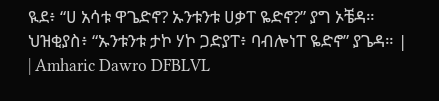ዪደ፥ “ሀ አሳቱ ዋጌድኖ? ኡንቱንቱ ሀቃፐ ዬድኖ?” ያግ ኦቼዳ። ህዝቂያስ፥ “ኡንቱንቱ ታኮ ሃኮ ጋድያፐ፥ ባብሎነፐ ዬድኖ” ያጌዳ። |
| Amharic Dawro DFBLVL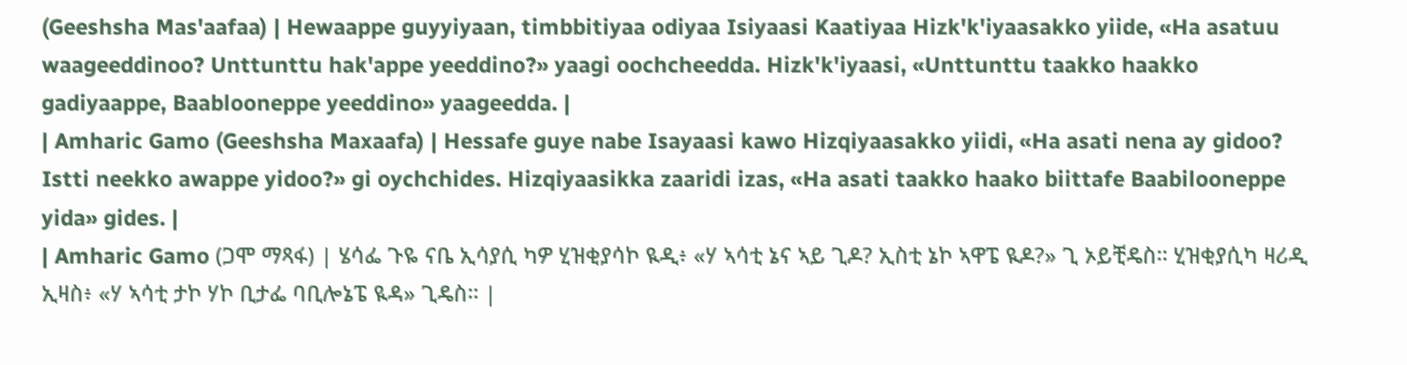(Geeshsha Mas'aafaa) | Hewaappe guyyiyaan, timbbitiyaa odiyaa Isiyaasi Kaatiyaa Hizk'k'iyaasakko yiide, «Ha asatuu waageeddinoo? Unttunttu hak'appe yeeddino?» yaagi oochcheedda. Hizk'k'iyaasi, «Unttunttu taakko haakko gadiyaappe, Baablooneppe yeeddino» yaageedda. |
| Amharic Gamo (Geeshsha Maxaafa) | Hessafe guye nabe Isayaasi kawo Hizqiyaasakko yiidi, «Ha asati nena ay gidoo? Istti neekko awappe yidoo?» gi oychchides. Hizqiyaasikka zaaridi izas, «Ha asati taakko haako biittafe Baabilooneppe yida» gides. |
| Amharic Gamo (ጋሞ ማጻፋ) | ሄሳፌ ጉዬ ናቤ ኢሳያሲ ካዎ ሂዝቂያሳኮ ዪዲ፥ «ሃ ኣሳቲ ኔና ኣይ ጊዶ? ኢስቲ ኔኮ ኣዋፔ ዪዶ?» ጊ ኦይቺዴስ። ሂዝቂያሲካ ዛሪዲ ኢዛስ፥ «ሃ ኣሳቲ ታኮ ሃኮ ቢታፌ ባቢሎኔፔ ዪዳ» ጊዴስ። |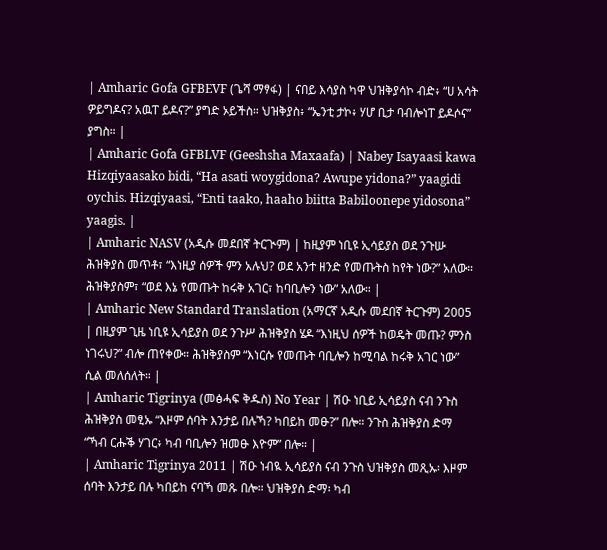| Amharic Gofa GFBEVF (ጌሻ ማፃፋ) | ናበይ እሳያስ ካዋ ህዝቅያሳኮ ብድ፥ “ሀ አሳት ዎይግዶና? አዉፐ ይዶና?” ያግድ ኦይችስ። ህዝቅያስ፥ “ኤንቲ ታኮ፥ ሃሆ ቢታ ባብሎነፐ ይዶሶና” ያግስ። |
| Amharic Gofa GFBLVF (Geeshsha Maxaafa) | Nabey Isayaasi kawa Hizqiyaasako bidi, “Ha asati woygidona? Awupe yidona?” yaagidi oychis. Hizqiyaasi, “Enti taako, haaho biitta Babiloonepe yidosona” yaagis. |
| Amharic NASV (አዲሱ መደበኛ ትርጒም) | ከዚያም ነቢዩ ኢሳይያስ ወደ ንጉሡ ሕዝቅያስ መጥቶ፣ “እነዚያ ሰዎች ምን አሉህ? ወደ አንተ ዘንድ የመጡትስ ከየት ነው?” አለው። ሕዝቅያስም፣ “ወደ እኔ የመጡት ከሩቅ አገር፣ ከባቢሎን ነው” አለው። |
| Amharic New Standard Translation (አማርኛ አዲሱ መደበኛ ትርጉም) 2005 | በዚያም ጊዜ ነቢዩ ኢሳይያስ ወደ ንጉሥ ሕዝቅያስ ሄዶ “እነዚህ ሰዎች ከወዴት መጡ? ምንስ ነገሩህ?” ብሎ ጠየቀው። ሕዝቅያስም “እነርሱ የመጡት ባቢሎን ከሚባል ከሩቅ አገር ነው” ሲል መለሰለት። |
| Amharic Tigrinya (መፅሓፍ ቅዱስ) No Year | ሽዑ ነቢይ ኢሳይያስ ናብ ንጉስ ሕዝቅያስ መፂኡ “እዞም ሰባት እንታይ በሉኻ? ካበይከ መፁ?” በሎ። ንጉስ ሕዝቅያስ ድማ “ኻብ ርሑቕ ሃገር፥ ካብ ባቢሎን ዝመፁ እዮም” በሎ። |
| Amharic Tigrinya 2011 | ሽዑ ነብዪ ኢሳይያስ ናብ ንጉስ ህዝቅያስ መጺኡ፡ እዞም ሰባት እንታይ በሉ ካበይከ ናባኻ መጹ በሎ። ህዝቅያስ ድማ፡ ካብ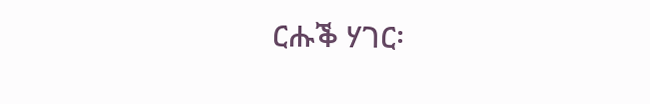ርሑቕ ሃገር፡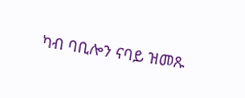ካብ ባቢሎን ናባይ ዝመጹ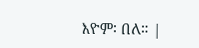እዮም፡ በለ። |